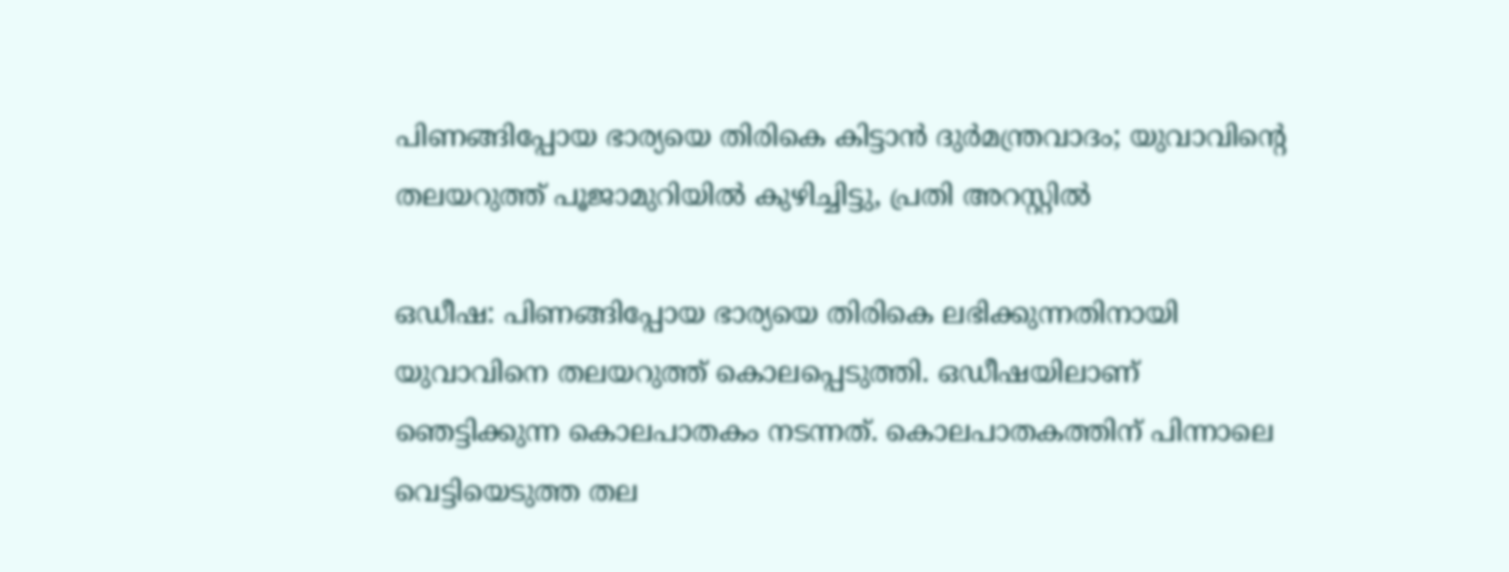പിണങ്ങിപ്പോയ ഭാര്യയെ തിരികെ കിട്ടാൻ ദുർമന്ത്രവാദം; യുവാവിന്റെ തലയറുത്ത് പൂജാമുറിയിൽ കുഴിച്ചിട്ടു, പ്രതി അറസ്റ്റിൽ

ഒഡീഷ: പിണങ്ങിപ്പോയ ഭാര്യയെ തിരികെ ലഭിക്കുന്നതിനായി യുവാവിനെ തലയറുത്ത് കൊലപ്പെടുത്തി. ഒഡീഷയിലാണ് ഞെട്ടിക്കുന്ന കൊലപാതകം നടന്നത്. കൊലപാതകത്തിന് പിന്നാലെ വെട്ടിയെടുത്ത തല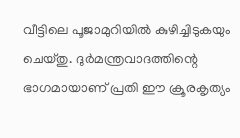വീട്ടിലെ പൂജാമുറിയിൽ കുഴിച്ചിടുകയും ചെയ്തു. ദുർമന്ത്രവാദത്തിന്റെ ഭാഗമായാണ് പ്രതി ഈ ക്രൂരകൃത്യം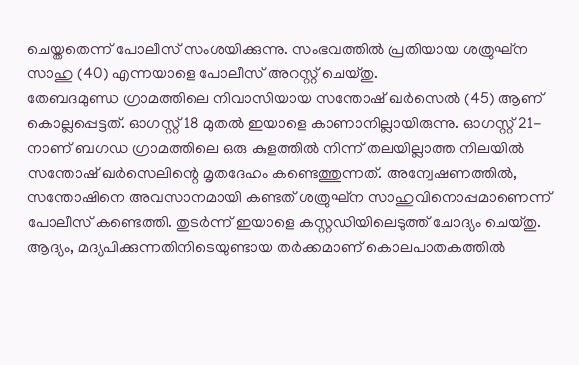ചെയ്തതെന്ന് പോലീസ് സംശയിക്കുന്നു. സംഭവത്തിൽ പ്രതിയായ ശത്രുഘ്ന സാഹു (40) എന്നയാളെ പോലീസ് അറസ്റ്റ് ചെയ്തു.
തേബദമുണ്ഡ ഗ്രാമത്തിലെ നിവാസിയായ സന്തോഷ് ഖർസെൽ (45) ആണ് കൊല്ലപ്പെട്ടത്. ഓഗസ്റ്റ് 18 മുതൽ ഇയാളെ കാണാനില്ലായിരുന്നു. ഓഗസ്റ്റ് 21-നാണ് ബഗഡ ഗ്രാമത്തിലെ ഒരു കുളത്തിൽ നിന്ന് തലയില്ലാത്ത നിലയിൽ സന്തോഷ് ഖർസെലിന്റെ മൃതദേഹം കണ്ടെത്തുന്നത്. അന്വേഷണത്തിൽ, സന്തോഷിനെ അവസാനമായി കണ്ടത് ശത്രുഘ്ന സാഹുവിനൊപ്പമാണെന്ന് പോലീസ് കണ്ടെത്തി. തുടർന്ന് ഇയാളെ കസ്റ്റഡിയിലെടുത്ത് ചോദ്യം ചെയ്തു.
ആദ്യം, മദ്യപിക്കുന്നതിനിടെയുണ്ടായ തർക്കമാണ് കൊലപാതകത്തിൽ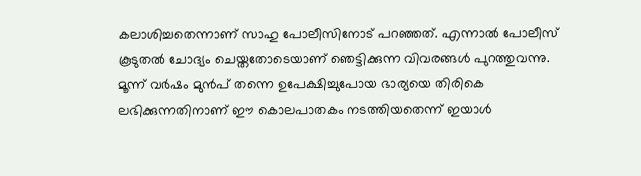കലാശിച്ചതെന്നാണ് സാഹു പോലീസിനോട് പറഞ്ഞത്. എന്നാൽ പോലീസ് കൂടുതൽ ചോദ്യം ചെയ്തതോടെയാണ് ഞെട്ടിക്കുന്ന വിവരങ്ങൾ പുറത്തുവന്നു. മൂന്ന് വർഷം മുൻപ് തന്നെ ഉപേക്ഷിച്ചുപോയ ഭാര്യയെ തിരികെ ലഭിക്കുന്നതിനാണ് ഈ കൊലപാതകം നടത്തിയതെന്ന് ഇയാൾ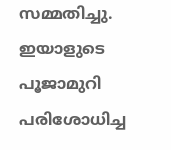സമ്മതിച്ചു. ഇയാളുടെ പൂജാമുറി പരിശോധിച്ച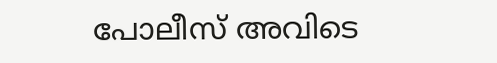പോലീസ് അവിടെ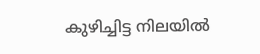കുഴിച്ചിട്ട നിലയിൽ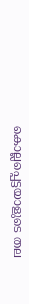കൊല്ലപ്പെട്ടയാളുടെ തല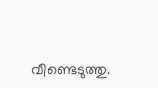വീണ്ടെടുത്തു.